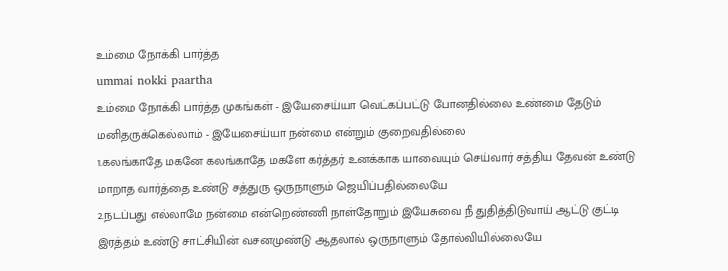உம்மை நோக்கி பார்த்த
ummai nokki paartha
உம்மை நோக்கி பார்த்த முகங்கள் - இயேசைய்யா வெட்கப்பட்டு போனதில்லை உண்மை தேடும் மனிதருக்கெல்லாம் - இயேசைய்யா நன்மை என்றும் குறைவதில்லை
1.கலங்காதே மகனே கலங்காதே மகளே கர்த்தர் உனக்காக யாவையும் செய்வார் சத்திய தேவன் உண்டு மாறாத வார்த்தை உண்டு சத்துரு ஒருநாளும் ஜெயிப்பதில்லையே
2.நடப்பது எல்லாமே நன்மை என்றெண்ணி நாள்தோறும் இயேசுவை நீ துதித்திடுவாய் ஆட்டு குட்டி இரத்தம் உண்டு சாட்சியின் வசனமுண்டு ஆதலால் ஒருநாளும் தோல்வியில்லையே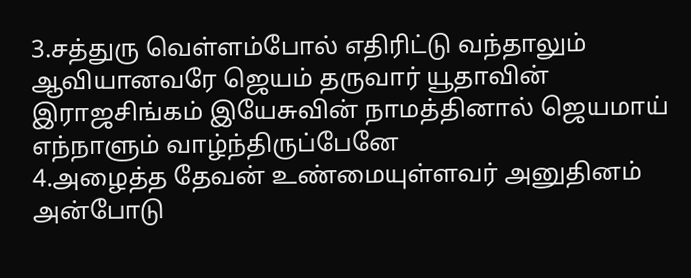3.சத்துரு வெள்ளம்போல் எதிரிட்டு வந்தாலும் ஆவியானவரே ஜெயம் தருவார் யூதாவின் இராஜசிங்கம் இயேசுவின் நாமத்தினால் ஜெயமாய் எந்நாளும் வாழ்ந்திருப்பேனே
4.அழைத்த தேவன் உண்மையுள்ளவர் அனுதினம் அன்போடு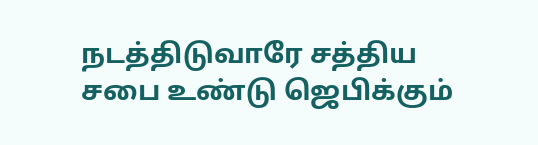நடத்திடுவாரே சத்திய சபை உண்டு ஜெபிக்கும்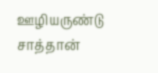ஊழியருண்டு சாத்தான்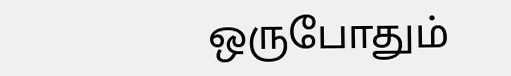ஒருபோதும்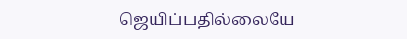ஜெயிப்பதில்லையே